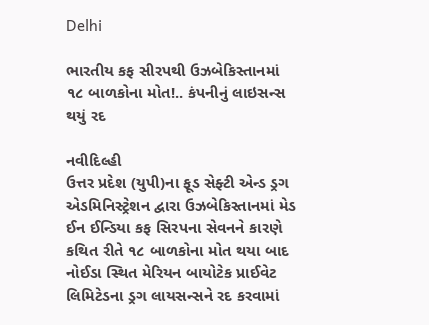Delhi

ભારતીય કફ સીરપથી ઉઝબેકિસ્તાનમાં ૧૮ બાળકોના મોત!.. કંપનીનું લાઇસન્સ થયું રદ

નવીદિલ્હી
ઉત્તર પ્રદેશ (યુપી)ના ફૂડ સેફ્ટી એન્ડ ડ્રગ એડમિનિસ્ટ્રેશન દ્વારા ઉઝબેકિસ્તાનમાં મેડ ઈન ઈન્ડિયા કફ સિરપના સેવનને કારણે કથિત રીતે ૧૮ બાળકોના મોત થયા બાદ નોઈડા સ્થિત મેરિયન બાયોટેક પ્રાઈવેટ લિમિટેડના ડ્રગ લાયસન્સને રદ કરવામાં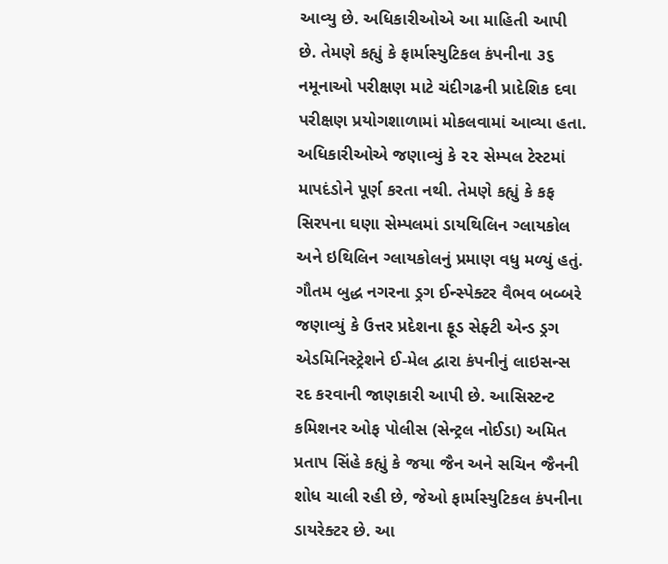આવ્યુ છે. અધિકારીઓએ આ માહિતી આપી છે. તેમણે કહ્યું કે ફાર્માસ્યુટિકલ કંપનીના ૩૬ નમૂનાઓ પરીક્ષણ માટે ચંદીગઢની પ્રાદેશિક દવા પરીક્ષણ પ્રયોગશાળામાં મોકલવામાં આવ્યા હતા. અધિકારીઓએ જણાવ્યું કે ૨૨ સેમ્પલ ટેસ્ટમાં માપદંડોને પૂર્ણ કરતા નથી. તેમણે કહ્યું કે કફ સિરપના ઘણા સેમ્પલમાં ડાયથિલિન ગ્લાયકોલ અને ઇથિલિન ગ્લાયકોલનું પ્રમાણ વધુ મળ્યું હતું. ગૌતમ બુદ્ધ નગરના ડ્રગ ઈન્સ્પેક્ટર વૈભવ બબ્બરે જણાવ્યું કે ઉત્તર પ્રદેશના ફૂડ સેફ્ટી એન્ડ ડ્રગ એડમિનિસ્ટ્રેશને ઈ-મેલ દ્વારા કંપનીનું લાઇસન્સ રદ કરવાની જાણકારી આપી છે. આસિસ્ટન્ટ કમિશનર ઓફ પોલીસ (સેન્ટ્રલ નોઈડા) અમિત પ્રતાપ સિંહે કહ્યું કે જયા જૈન અને સચિન જૈનની શોધ ચાલી રહી છે, જેઓ ફાર્માસ્યુટિકલ કંપનીના ડાયરેક્ટર છે. આ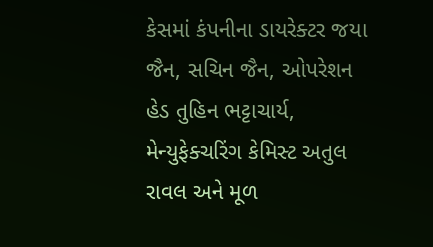કેસમાં કંપનીના ડાયરેક્ટર જયા જૈન, સચિન જૈન, ઓપરેશન હેડ તુહિન ભટ્ટાચાર્ય, મેન્યુફેક્ચરિંગ કેમિસ્ટ અતુલ રાવલ અને મૂળ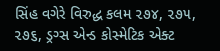સિંહ વગેરે વિરુદ્ધ કલમ ૨૭૪, ૨૭૫, ૨૭૬, ડ્રગ્સ એન્ડ કોસ્મેટિક એક્ટ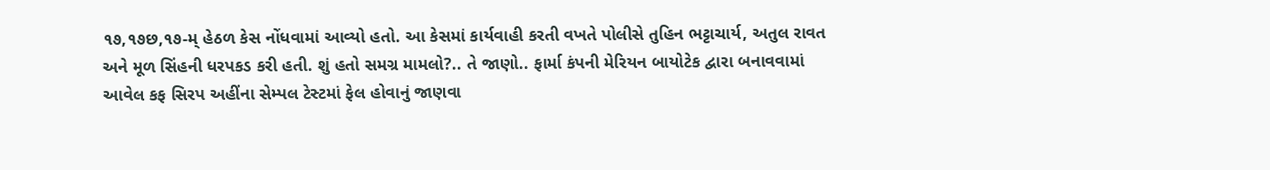૧૭,૧૭છ,૧૭-મ્ હેઠળ કેસ નોંધવામાં આવ્યો હતો. આ કેસમાં કાર્યવાહી કરતી વખતે પોલીસે તુહિન ભટ્ટાચાર્ય, અતુલ રાવત અને મૂળ સિંહની ધરપકડ કરી હતી. શું હતો સમગ્ર મામલો?.. તે જાણો.. ફાર્મા કંપની મેરિયન બાયોટેક દ્વારા બનાવવામાં આવેલ કફ સિરપ અહીંના સેમ્પલ ટેસ્ટમાં ફેલ હોવાનું જાણવા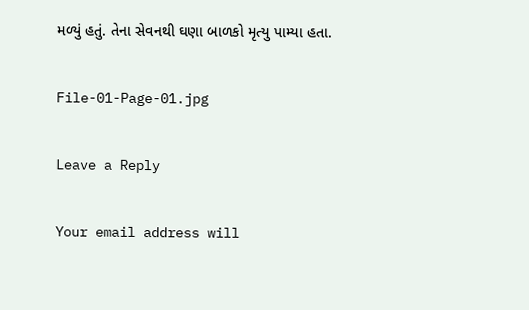મળ્યું હતું. તેના સેવનથી ઘણા બાળકો મૃત્યુ પામ્યા હતા.

File-01-Page-01.jpg

Leave a Reply

Your email address will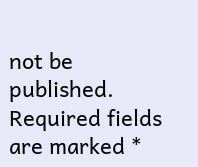not be published. Required fields are marked *